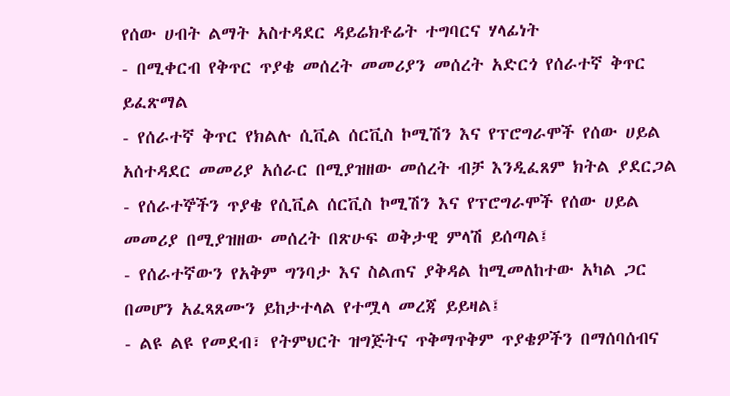የሰው ሀብት ልማት አስተዳደር ዳይሬክቶሬት ተግባርና ሃላፊነት
- በሚቀርብ የቅጥር ጥያቄ መሰረት መመሪያን መሰረት አድርጎ የሰራተኛ ቅጥር ይፈጽማል
- የሰራተኛ ቅጥር የክልሉ ሲቪል ሰርቪስ ኮሚሽን እና የፕሮግራሞች የሰው ሀይል አሰተዳደር መመሪያ አሰራር በሚያዝዘው መሰረት ብቻ እንዲፈጸም ክትል ያደርጋል
- የሰራተኞችን ጥያቄ የሲቪል ሰርቪስ ኮሚሽን እና የፕሮግራሞች የሰው ሀይል መመሪያ በሚያዝዘው መሰረት በጽሁፍ ወቅታዊ ምላሽ ይሰጣል፤
- የሰራተኛውን የአቅም ግንባታ እና ስልጠና ያቅዳል ከሚመለከተው አካል ጋር በመሆን አፈጻጸሙን ይከታተላል የተሟላ መረጃ ይይዛል፤
- ልዩ ልዩ የመደብ፣ የትምህርት ዝግጅትና ጥቅማጥቅም ጥያቄዎችን በማሰባሰብና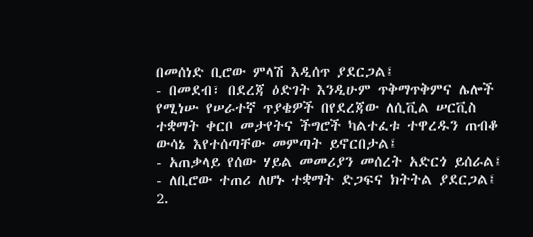በመሰነድ ቢሮው ምላሽ እዲሰጥ ያደርጋል፤
- በመደብ፣ በደረጃ ዕድገት እንዲሁም ጥቅማጥቅምና ሌሎች የሚነሡ የሠራተኛ ጥያቄዎች በየደረጃው ለሲቪል ሠርቪስ ተቋማት ቀርቦ መታየትና ችግሮች ካልተፈቱ ተዋረዱን ጠብቆ ውሳኔ እየተሰጣቸው መምጣት ይኖርበታል፤
- አጠቃላይ የሰው ሃይል መመሪያን መሰረት አድርጎ ይሰራል፤
- ለቢሮው ተጠሪ ለሆኑ ተቋማት ድጋፍና ክትትል ያደርጋል፤
2.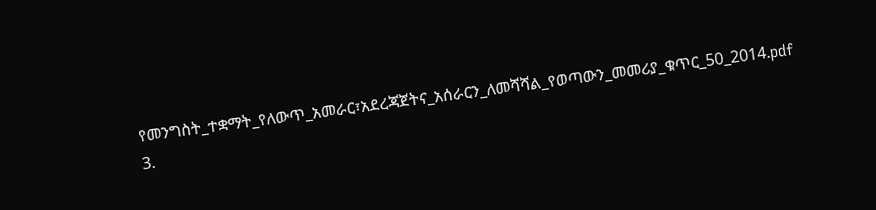የመንግስት_ተቋማት_የለውጥ_አመራር፣አደረጃጀትና_አሰራርን_ለመሻሻል_የወጣውን_መመሪያ_ቁጥር_50_2014.pdf
3.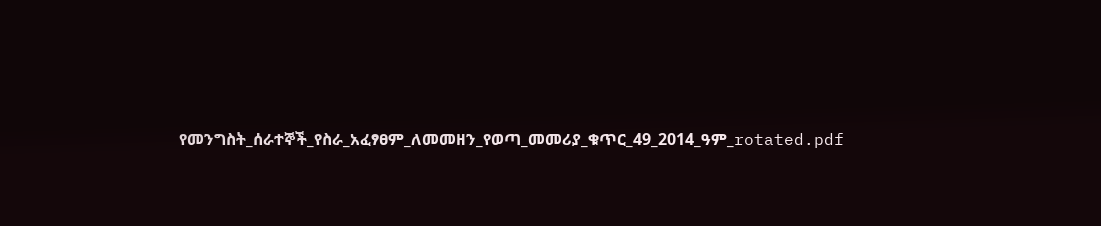የመንግስት_ሰራተኞች_የስራ_አፈፃፀም_ለመመዘን_የወጣ_መመሪያ_ቁጥር_49_2014_ዓም_rotated.pdf